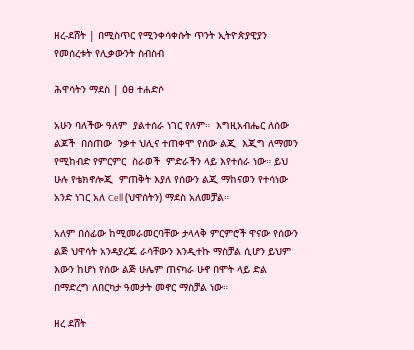ዘረ-ደሸት | በሚስጥር የሚንቀሳቀሱት ጥንት ኢትዮጵያዊያን የመሰረቱት የሊቃውንት ስብስብ

ሕዋሳትን ማደስ | ዕፀ ተሐድሶ

አሁን ባለችው ዓለም  ያልተሰራ ነገር የለም።  እግዚአብሔር ለሰው ልጆች  በሰጠው  ንቃተ ህሊና ተጠቀሞ የሰው ልጂ  እጂግ ለማመን የሚከብድ የምርምር  ስራወች  ምድራችን ላይ እየተሰራ ነው። ይህ ሁሉ የቴክኖሎጂ  ምጠቅት እያለ የሰውን ልጂ ማከናወን የተሳነው አንድ ነገር አለ Cell (ህዋሰትን) ማደስ አለመቻል።

አለም በሰፊው ከሚመራመርባቸው ታላላቅ ምርምሮች ዋናው የሰውን ልጅ ህዋሳት አንዳያረጁ ራሳቸውን እንዲተኩ ማስቻል ሲሆን ይህም እውን ከሆነ የሰው ልጅ ሁሌም ጠናካራ ሁኖ በሞት ላይ ድል በማድረግ ለበርካታ ዓመታት መኖር ማስቻል ነው።

ዘረ ደሸት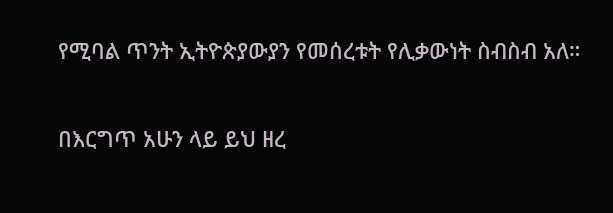የሚባል ጥንት ኢትዮጵያውያን የመሰረቱት የሊቃውነት ስብስብ አለ።

በእርግጥ አሁን ላይ ይህ ዘረ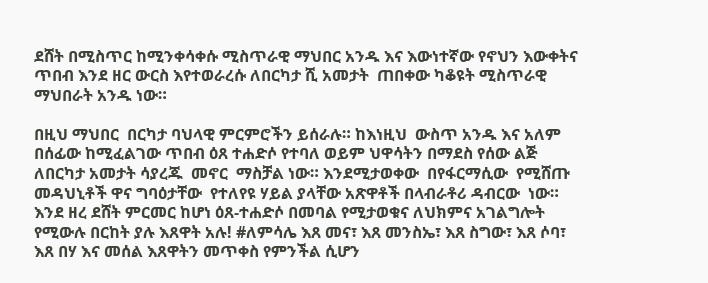ደሸት በሚስጥር ከሚንቀሳቀሱ ሚስጥራዊ ማህበር አንዱ እና እውነተኛው የኖህን እውቀትና ጥበብ እንደ ዘር ውርስ እየተወራረሱ ለበርካታ ሺ አመታት  ጠበቀው ካቆዩት ሚስጥራዊ ማህበራት አንዱ ነው።

በዚህ ማህበር  በርካታ ባህላዊ ምርምሮችን ይሰራሉ። ከእነዚህ  ውስጥ አንዱ እና አለም በሰፊው ከሚፈልገው ጥበብ ዕጸ ተሐድሶ የተባለ ወይም ህዋሳትን በማደስ የሰው ልጅ ለበርካታ አመታት ሳያረጁ  መኖር  ማስቻል ነው። እንደሚታወቀው  በየፋርማሲው  የሚሸጡ መዳህኒቶች ዋና ግባዕታቸው  የተለየዩ ሃይል ያላቸው አጽዋቶች በላብራቶሪ ዳብርው  ነው። እንደ ዘረ ደሸት ምርመር ከሆነ ዕጸ-ተሐድሶ በመባል የሚታወቁና ለህክምና አገልግሎት የሚውሉ በርከት ያሉ እጸዋት አሉ! #ለምሳሌ እጸ መና፣ እጸ መንስኤ፣ እጸ ስግው፣ እጸ ሶባ፣ እጸ በሃ እና መሰል እጸዋትን መጥቀስ የምንችል ሲሆን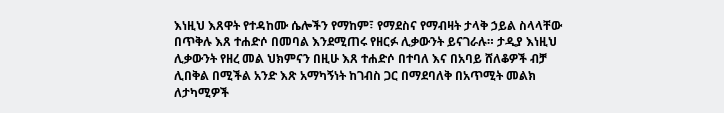እነዚህ እጸዋት የተዳከሙ ሴሎችን የማከም፣ የማደስና የማብዛት ታላቅ ኃይል ስላላቸው በጥቅሉ እጸ ተሐድሶ በመባል እንደሚጠሩ የዘርፉ ሊቃውንት ይናገራሉ። ታዲያ እነዚህ ሊቃውንት የዘረ መል ህክምናን በዚሁ እጸ ተሐድሶ በተባለ እና በአባይ ሸለቆዎች ብቻ ሊበቅል በሚችል አንድ እጽ አማካኝነት ከገብስ ጋር በማደባለቅ በአጥሚት መልክ ለታካሚዎች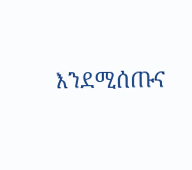እንደሚሰጡና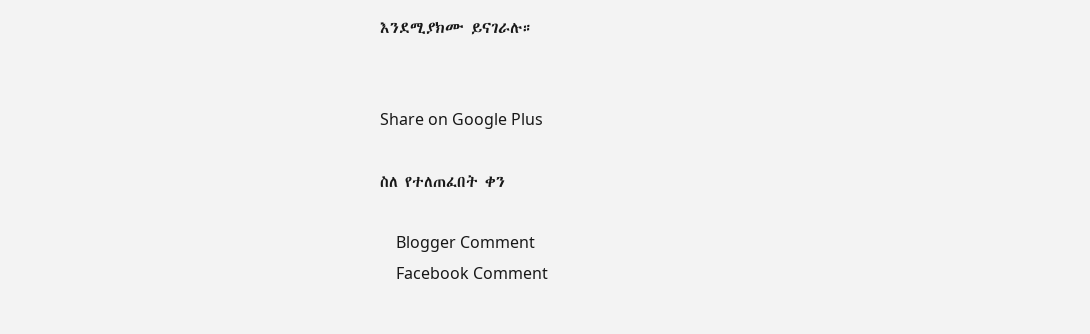እንደሚያክሙ ይናገራሉ።


Share on Google Plus

ስለ የተለጠፈበት ቀን

    Blogger Comment
    Facebook Comment